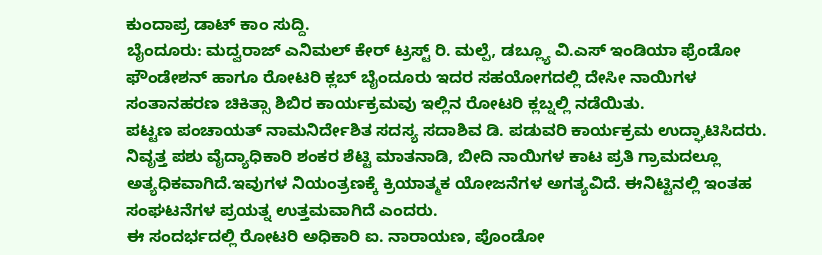ಕುಂದಾಪ್ರ ಡಾಟ್ ಕಾಂ ಸುದ್ದಿ.
ಬೈಂದೂರು: ಮದ್ವರಾಜ್ ಎನಿಮಲ್ ಕೇರ್ ಟ್ರಸ್ಟ್ ರಿ. ಮಲ್ಪೆ, ಡಬ್ಲ್ಯೂ ವಿ.ಎಸ್ ಇಂಡಿಯಾ ಫ್ರೆಂಡೋ ಫೌಂಡೇಶನ್ ಹಾಗೂ ರೋಟರಿ ಕ್ಲಬ್ ಬೈಂದೂರು ಇದರ ಸಹಯೋಗದಲ್ಲಿ ದೇಸೀ ನಾಯಿಗಳ ಸಂತಾನಹರಣ ಚಿಕಿತ್ಸಾ ಶಿಬಿರ ಕಾರ್ಯಕ್ರಮವು ಇಲ್ಲಿನ ರೋಟರಿ ಕ್ಲಬ್ನಲ್ಲಿ ನಡೆಯಿತು.
ಪಟ್ಟಣ ಪಂಚಾಯತ್ ನಾಮನಿರ್ದೇಶಿತ ಸದಸ್ಯ ಸದಾಶಿವ ಡಿ. ಪಡುವರಿ ಕಾರ್ಯಕ್ರಮ ಉದ್ಘಾಟಿಸಿದರು.
ನಿವೃತ್ತ ಪಶು ವೈದ್ಯಾಧಿಕಾರಿ ಶಂಕರ ಶೆಟ್ಟಿ ಮಾತನಾಡಿ, ಬೀದಿ ನಾಯಿಗಳ ಕಾಟ ಪ್ರತಿ ಗ್ರಾಮದಲ್ಲೂ ಅತ್ಯಧಿಕವಾಗಿದೆ.ಇವುಗಳ ನಿಯಂತ್ರಣಕ್ಕೆ ಕ್ರಿಯಾತ್ಮಕ ಯೋಜನೆಗಳ ಅಗತ್ಯವಿದೆ. ಈನಿಟ್ಟಿನಲ್ಲಿ ಇಂತಹ ಸಂಘಟನೆಗಳ ಪ್ರಯತ್ನ ಉತ್ತಮವಾಗಿದೆ ಎಂದರು.
ಈ ಸಂದರ್ಭದಲ್ಲಿ ರೋಟರಿ ಅಧಿಕಾರಿ ಐ. ನಾರಾಯಣ, ಪೊಂಡೋ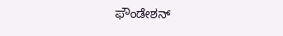ಫೌಂಡೇಶನ್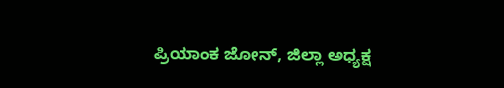ಪ್ರಿಯಾಂಕ ಜೋನ್, ಜಿಲ್ಲಾ ಅಧ್ಯಕ್ಷ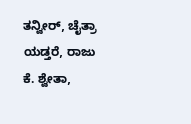ತನ್ವೀರ್, ಚೈತ್ರಾ ಯಡ್ತರೆ, ರಾಜು ಕೆ. ಶ್ವೇತಾ,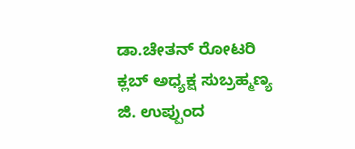ಡಾ.ಚೇತನ್ ರೋಟರಿ ಕ್ಲಬ್ ಅಧ್ಯಕ್ಷ ಸುಬ್ರಹ್ಮಣ್ಯ ಜಿ. ಉಪ್ಪುಂದ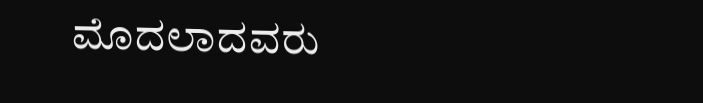ಮೊದಲಾದವರು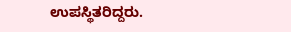ಉಪಸ್ಥಿತರಿದ್ದರು.